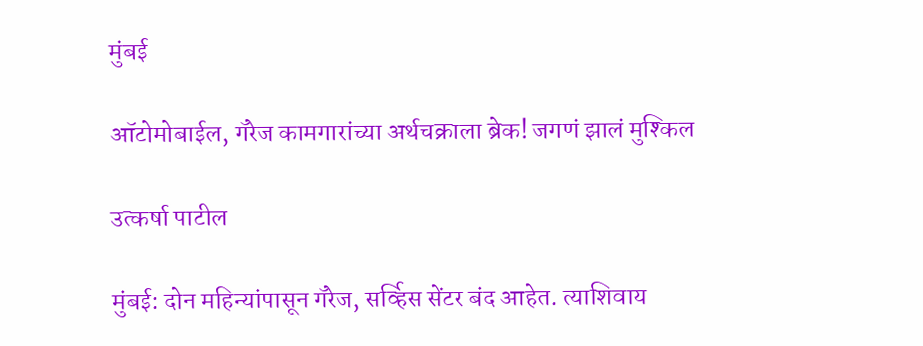मुंबई

ऑटोमोबाईल, गॅरेज कामगारांच्या अर्थचक्राला ब्रेक! जगणं झालं मुश्किल

उत्कर्षा पाटील

मुंबई: दोन महिन्यांपासून गॅरेज, सर्व्हिस सेंटर बंद आहेत. त्याशिवाय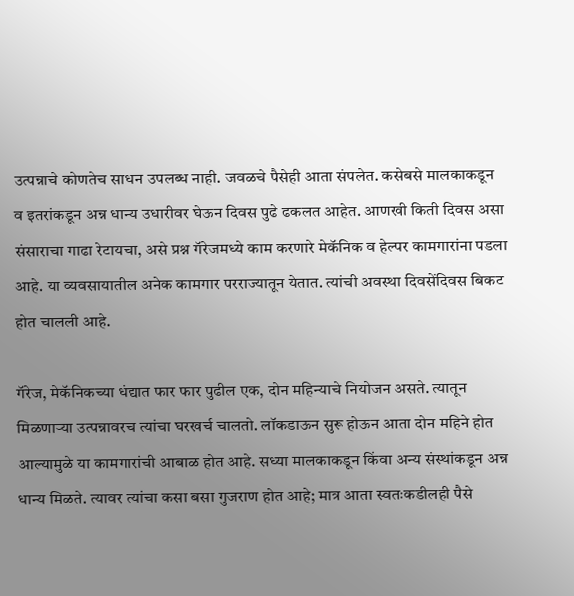उत्पन्नाचे कोणतेच साधन उपलब्ध नाही. जवळचे पैसेही आता संपलेत. कसेबसे मालकाकडून व इतरांकडून अन्न धान्य उधारीवर घेऊन दिवस पुढे ढकलत आहेत. आणखी किती दिवस असा  संसाराचा गाढा रेटायचा, असे प्रश्न गॅरेजमध्ये काम करणारे मेकॅनिक व हेल्पर कामगारांना पडला आहे. या व्यवसायातील अनेक कामगार परराज्यातून येतात. त्यांची अवस्था दिवसेंदिवस बिकट होत चालली आहे.

गॅरेज, मेकॅनिकच्या धंद्यात फार फार पुढील एक, दोन महिन्याचे नियोजन असते. त्यातून मिळणाऱ्या उत्पन्नावरच त्यांचा घरखर्च चालतो. लॉकडाऊन सुरू होऊन आता दोन महिने होत आल्यामुळे या कामगारांची आबाळ होत आहे. सध्या मालकाकडून किंवा अन्य संस्थांकडून अन्न धान्य मिळते. त्यावर त्यांचा कसा बसा गुजराण होत आहे; मात्र आता स्वतःकडीलही पैसे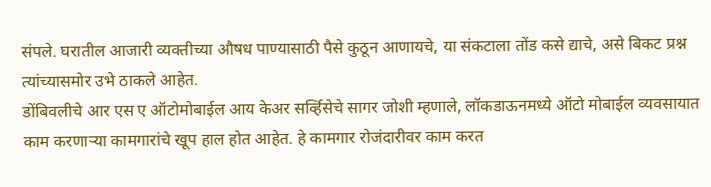संपले. घरातील आजारी व्यक्तीच्या औषध पाण्यासाठी पैसे कुठून आणायचे, या संकटाला तोंड कसे द्याचे, असे बिकट प्रश्न त्यांच्यासमोर उभे ठाकले आहेत.
डोंबिवलीचे आर एस ए ऑटोमोबाईल आय केअर सर्व्हिसेचे सागर जोशी म्हणाले, लॉकडाऊनमध्ये ऑटो मोबाईल व्यवसायात काम करणाऱ्या कामगारांचे खूप हाल होत आहेत. हे कामगार रोजंदारीवर काम करत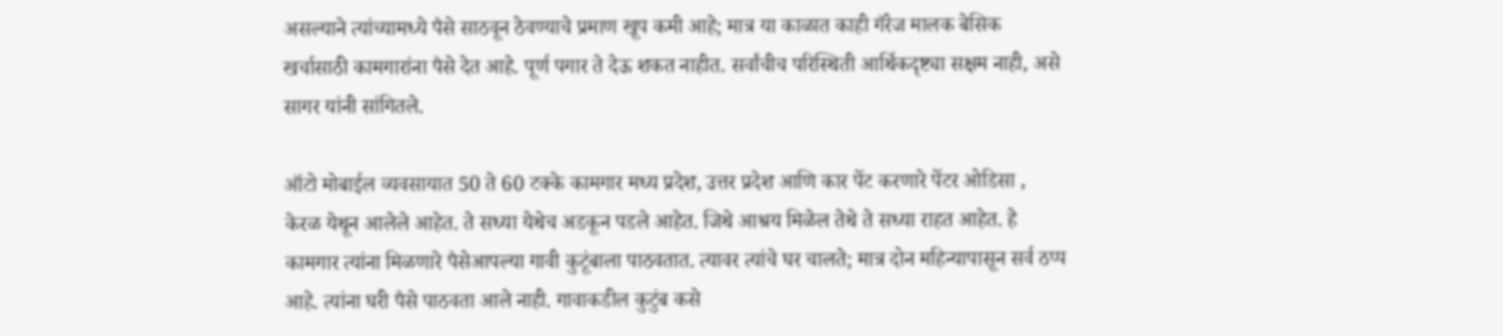असल्याने त्यांच्यामध्ये पैसे साठवून ठेवण्याचे प्रमाण खूप कमी आहे; मात्र या काळात काही गॅरेज मालक बेसिक खर्चासाठी कामगारांना पैसे देत आहे. पूर्ण पगार ते देऊ शकत नाहीत. सर्वांचीच परिस्थिती आर्थिकदृष्ट्या सक्षम नाही, असे सागर यांनी सांगितले.

ऑटो मोबाईल व्यवसायात 50 ते 60 टक्के कामगार मध्य प्रदेश, उत्तर प्रदेश आणि कार पेंट करणारे पेंटर ओडिसा , केरळ येथून आलेले आहेत. ते सध्या येथेच अडकून पडले आहेत. जिथे आश्रय मिळेल तेथे ते सध्या राहत आहेत. हे कामगार त्यांना मिळणारे पैसेआपल्या गावी कुटूंबाला पाठवतात. त्यावर त्यांचे घर चालते; मात्र दोन महिन्यापासून सर्व ठप्प आहे. त्यांना घरी पैसे पाठवता आले नाही. गावाकडील कुटुंब कसे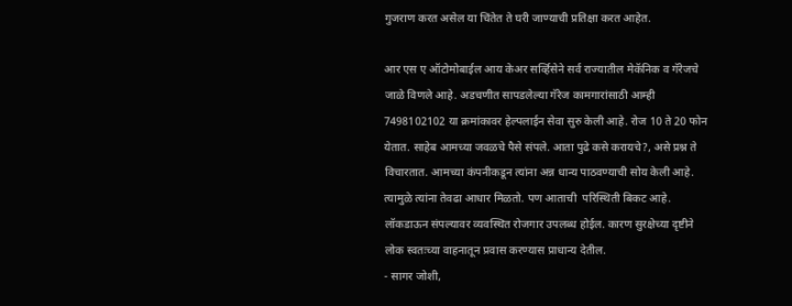गुजराण करत असेल या चिंतेत ते घरी जाण्याची प्रतिक्षा करत आहेत.

आर एस ए ऑटोमोबाईल आय केअर सर्व्हिसेने सर्व राज्यातील मेकॅनिक व गॅरेजचे जाळे विणले आहे. अडचणीत सापडलेल्या गॅरेज कामगारांसाठी आम्ही 7498102102 या क्रमांकावर हेल्पलाईन सेवा सुरु केली आहे. रोज 10 ते 20 फोन येतात. साहेब आमच्या जवळचे पैसे संपले. आता पुढे कसे करायचे?, असे प्रश्न ते विचारतात. आमच्या कंपनीकडून त्यांना अन्न धान्य पाठवण्याची सोय केली आहे. त्यामुळे त्यांना तेवढा आधार मिळतो. पण आताची  परिस्थिती बिकट आहे. लॉकडाऊन संपल्यावर व्यवस्थित रोजगार उपलब्ध होईल. कारण सुरक्षेच्या दृष्टीने लोक स्वतःच्या वाहनातून प्रवास करण्यास प्राधान्य देतील.
- सागर जोशी,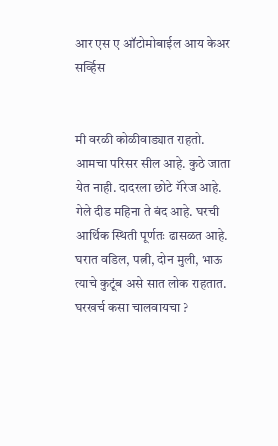आर एस ए ऑटोमोबाईल आय केअर सर्व्हिस


मी वरळी कोळीवाड्यात राहतो. आमचा परिसर सील आहे. कुठे जाता येत नाही. दादरला छोटे गॅरेज आहे. गेले दीड महिना ते बंद आहे. घरची आर्थिक स्थिती पूर्णतः ढासळत आहे. घरात वडिल, पत्नी, दोन मुली, भाऊ त्याचे कुटूंब असे सात लोक राहतात. घरखर्च कसा चालवायचा ?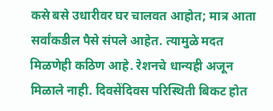कसे बसे उधारीवर घर चालवत आहोत; मात्र आता सर्वांकडील पैसे संपले आहेत. त्यामुळे मदत मिळणेही कठिण आहे. रेशनचे धान्यही अजून मिळाले नाही. दिवसेंदिवस परिस्थिती बिकट होत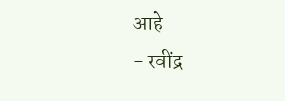आहे
- रवींद्र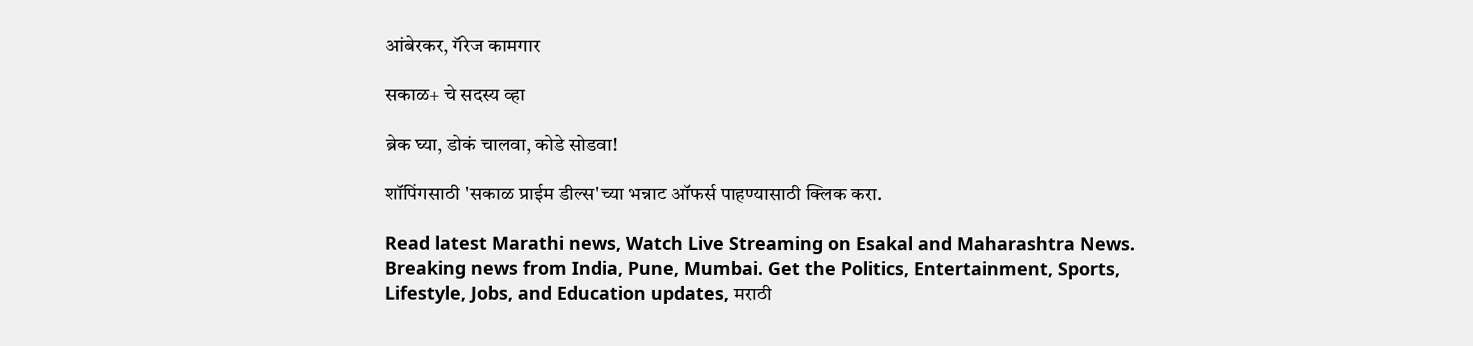आंबेरकर, गॅरेज कामगार

सकाळ+ चे सदस्य व्हा

ब्रेक घ्या, डोकं चालवा, कोडे सोडवा!

शॉपिंगसाठी 'सकाळ प्राईम डील्स'च्या भन्नाट ऑफर्स पाहण्यासाठी क्लिक करा.

Read latest Marathi news, Watch Live Streaming on Esakal and Maharashtra News. Breaking news from India, Pune, Mumbai. Get the Politics, Entertainment, Sports, Lifestyle, Jobs, and Education updates, मराठी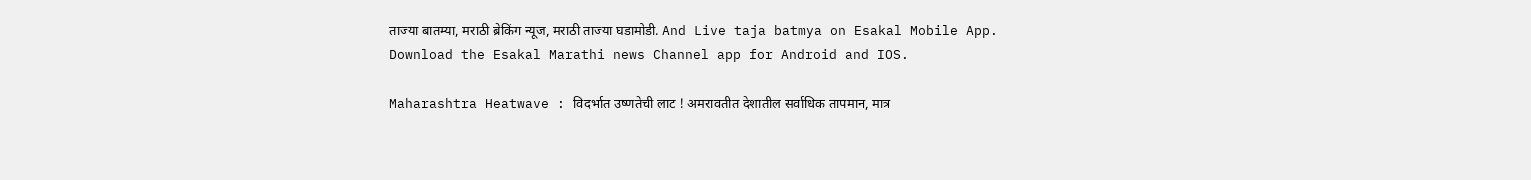ताज्या बातम्या, मराठी ब्रेकिंग न्यूज, मराठी ताज्या घडामोडी. And Live taja batmya on Esakal Mobile App. Download the Esakal Marathi news Channel app for Android and IOS.

Maharashtra Heatwave : विदर्भात उष्णतेची लाट ! अमरावतीत देशातील सर्वाधिक तापमान, मात्र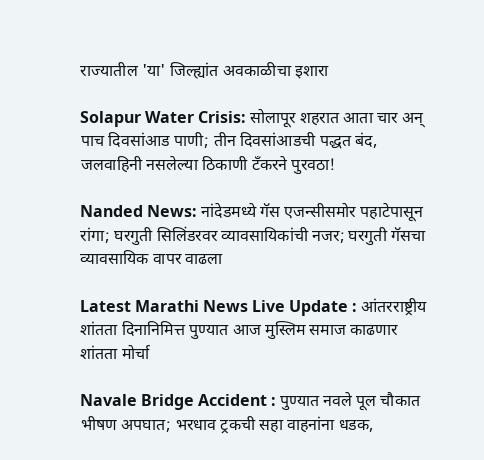राज्यातील 'या' जिल्ह्यांत अवकाळीचा इशारा

Solapur Water Crisis: सोलापूर शहरात आता चार अन् पाच दिवसांआड पाणी; तीन दिवसांआडची पद्धत बंद, जलवाहिनी नसलेल्या ठिकाणी टँकरने पुरवठा!

Nanded News: नांदेडमध्ये गॅस एजन्सीसमोर पहाटेपासून रांगा; घरगुती सिलिंडरवर व्यावसायिकांची नजर; घरगुती गॅसचा व्यावसायिक वापर वाढला

Latest Marathi News Live Update : आंतरराष्ट्रीय शांतता दिनानिमित्त पुण्यात आज मुस्लिम समाज काढणार शांतता मोर्चा

Navale Bridge Accident : पुण्यात नवले पूल चौकात भीषण अपघात; भरधाव ट्रकची सहा वाहनांना धडक,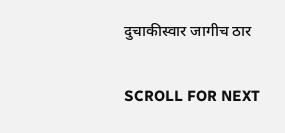दुचाकीस्वार जागीच ठार

SCROLL FOR NEXT